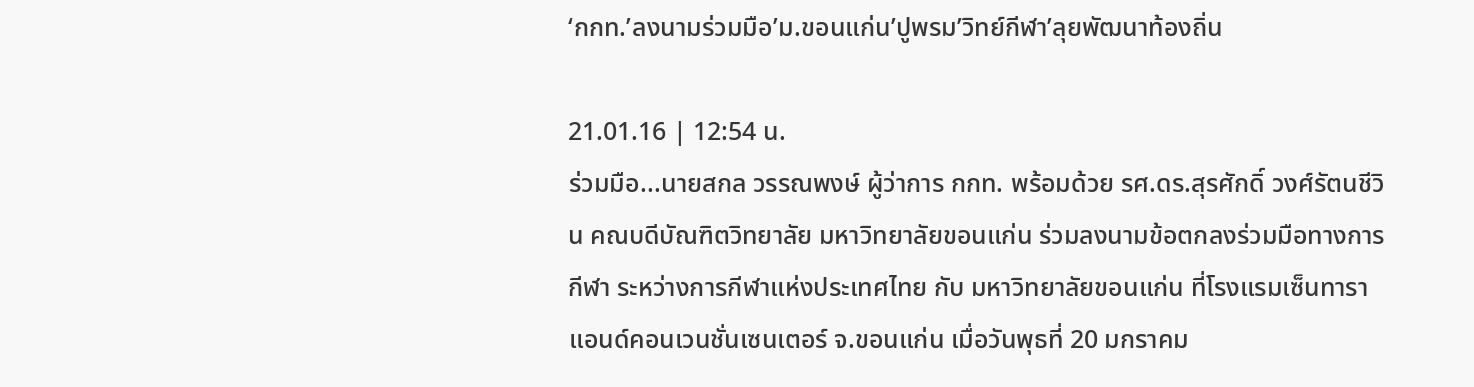‘กกท.’ลงนามร่วมมือ’ม.ขอนแก่น’ปูพรม’วิทย์กีฬา’ลุยพัฒนาท้องถิ่น

21.01.16 | 12:54 น.
ร่วมมือ...นายสกล วรรณพงษ์ ผู้ว่าการ กกท. พร้อมด้วย รศ.ดร.สุรศักดิ์ วงศ์รัตนชีวิน คณบดีบัณฑิตวิทยาลัย มหาวิทยาลัยขอนแก่น ร่วมลงนามข้อตกลงร่วมมือทางการกีฬา ระหว่างการกีฬาแห่งประเทศไทย กับ มหาวิทยาลัยขอนแก่น ที่โรงแรมเซ็นทารา แอนด์คอนเวนชั่นเซนเตอร์ จ.ขอนแก่น เมื่อวันพุธที่ 20 มกราคม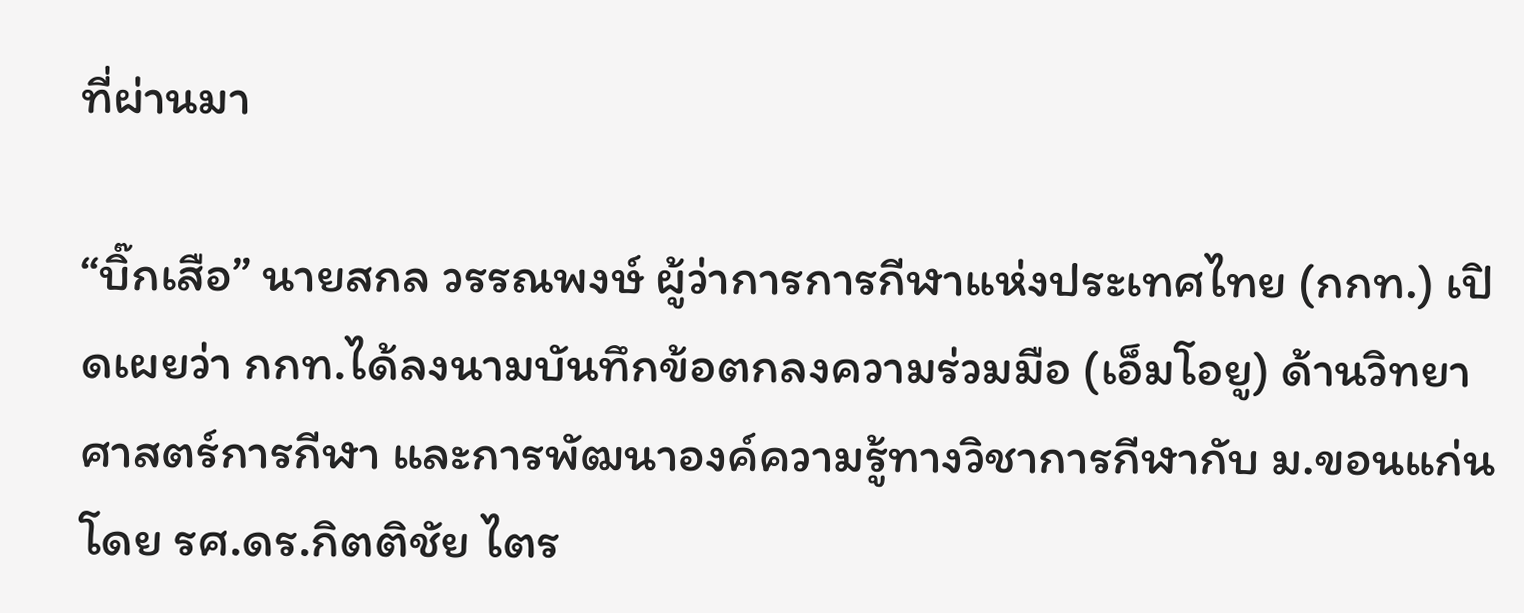ที่ผ่านมา

“บิ๊กเสือ” นายสกล วรรณพงษ์ ผู้ว่าการการกีฬาแห่งประเทศไทย (กกท.) เปิดเผยว่า กกท.ได้ลงนามบันทึกข้อตกลงความร่วมมือ (เอ็มโอยู) ด้านวิทยาศาสตร์การกีฬา และการพัฒนาองค์ความรู้ทางวิชาการกีฬากับ ม.ขอนแก่น โดย รศ.ดร.กิตติชัย ไตร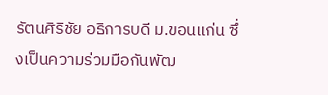รัตนศิริชัย อธิการบดี ม.ขอนแก่น ซึ่งเป็นความร่วมมือกันพัฒ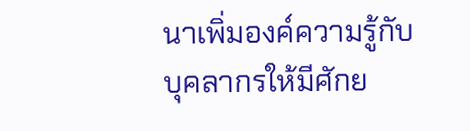นาเพิ่มองค์ความรู้กับบุคลากรให้มีศักย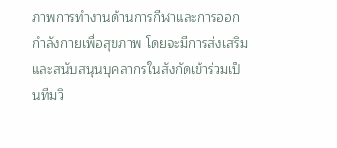ภาพการทำงานด้านการกีฬาและการออกกำลังกายเพื่อสุขภาพ โดยจะมีการส่งเสริมและสนับสนุนบุคลากรในสังกัดเข้าร่วมเป็นทีมวิ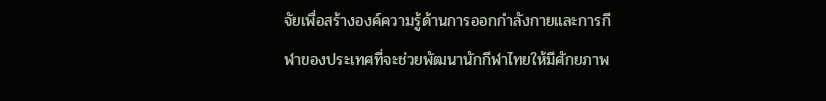จัยเพื่อสร้างองค์ความรู้ด้านการออกกำลังกายและการกีฬาของประเทศที่จะช่วยพัฒนานักกีฬาไทยให้มีศักยภาพ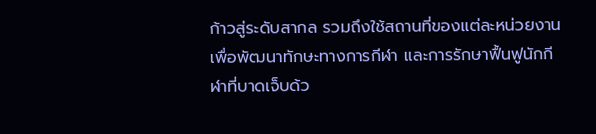ก้าวสู่ระดับสากล รวมถึงใช้สถานที่ของแต่ละหน่วยงานเพื่อพัฒนาทักษะทางการกีฬา และการรักษาฟื้นฟูนักกีฬาที่บาดเจ็บด้ว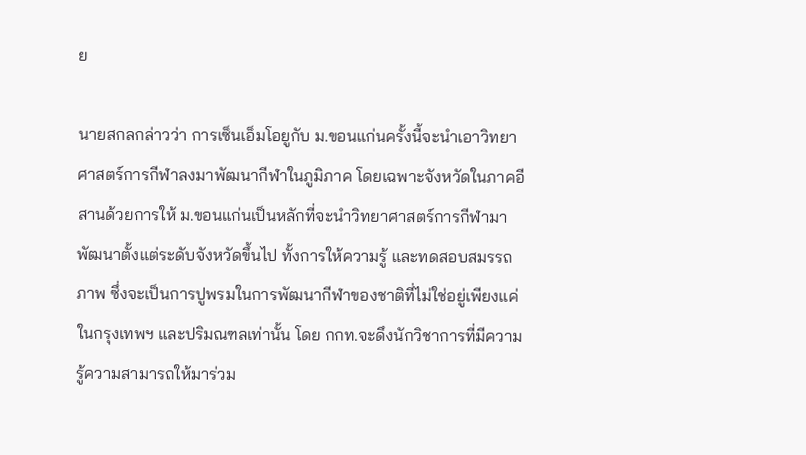ย

นายสกลกล่าวว่า การเซ็นเอ็มโอยูกับ ม.ขอนแก่นครั้งนี้จะนำเอาวิทยาศาสตร์การกีฬาลงมาพัฒนากีฬาในภูมิภาค โดยเฉพาะจังหวัดในภาคอีสานด้วยการให้ ม.ขอนแก่นเป็นหลักที่จะนำวิทยาศาสตร์การกีฬามาพัฒนาตั้งแต่ระดับจังหวัดขึ้นไป ทั้งการให้ความรู้ และทดสอบสมรรถภาพ ซึ่งจะเป็นการปูพรมในการพัฒนากีฬาของชาติที่ไม่ใช่อยู่เพียงแค่ในกรุงเทพฯ และปริมณฑลเท่านั้น โดย กกท.จะดึงนักวิชาการที่มีความรู้ความสามารถให้มาร่วม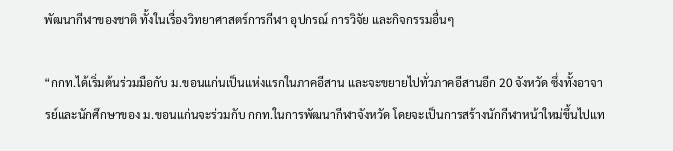พัฒนากีฬาของชาติ ทั้งในเรื่องวิทยาศาสตร์การกีฬา อุปกรณ์ การวิจัย และกิจกรรมอื่นๆ

“กกท.ได้เริ่มต้นร่วมมือกับ ม.ขอนแก่นเป็นแห่งแรกในภาคอีสาน และจะขยายไปทั่วภาคอีสานอีก 20 จังหวัด ซึ่งทั้งอาจารย์และนักศึกษาของ ม.ขอนแก่นจะร่วมกับ กกท.ในการพัฒนากีฬาจังหวัด โดยจะเป็นการสร้างนักกีฬาหน้าใหม่ขึ้นไปแท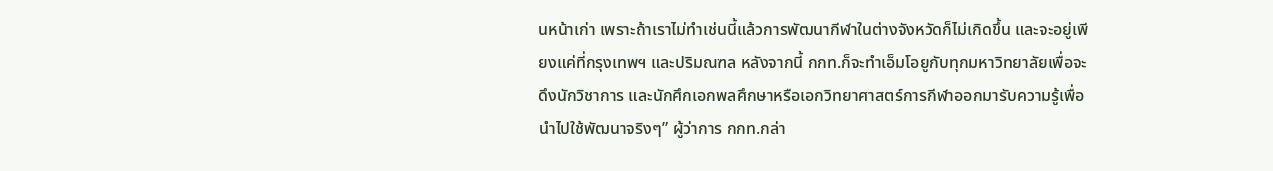นหน้าเก่า เพราะถ้าเราไม่ทำเช่นนี้แล้วการพัฒนากีฬาในต่างจังหวัดก็ไม่เกิดขึ้น และจะอยู่เพียงแค่ที่กรุงเทพฯ และปริมณฑล หลังจากนี้ กกท.ก็จะทำเอ็มโอยูกับทุกมหาวิทยาลัยเพื่อจะดึงนักวิชาการ และนักศึกเอกพลศึกษาหรือเอกวิทยาศาสตร์การกีฬาออกมารับความรู้เพื่อนำไปใช้พัฒนาจริงๆ” ผู้ว่าการ กกท.กล่า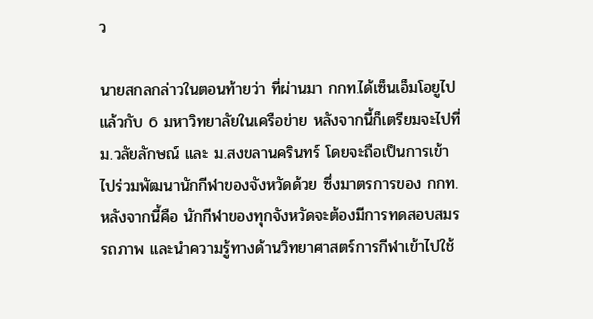ว

นายสกลกล่าวในตอนท้ายว่า ที่ผ่านมา กกท.ได้เซ็นเอ็มโอยูไปแล้วกับ 6 มหาวิทยาลัยในเครือข่าย หลังจากนี้ก็เตรียมจะไปที่ ม.วลัยลักษณ์ และ ม.สงขลานครินทร์ โดยจะถือเป็นการเข้าไปร่วมพัฒนานักกีฬาของจังหวัดด้วย ซึ่งมาตรการของ กกท.หลังจากนี้คือ นักกีฬาของทุกจังหวัดจะต้องมีการทดสอบสมรรถภาพ และนำความรู้ทางด้านวิทยาศาสตร์การกีฬาเข้าไปใช้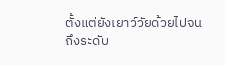ตั้งแต่ยังเยาว์วัยด้วยไปจนถึงระดับ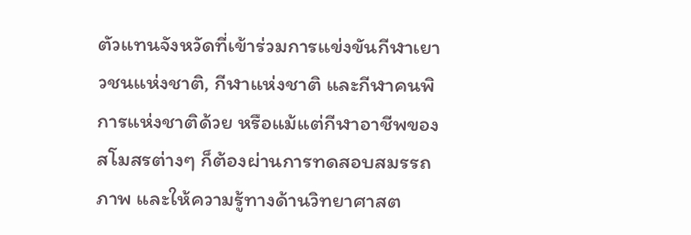ตัวแทนจังหวัดที่เข้าร่วมการแข่งขันกีฬาเยาวชนแห่งชาติ, กีฬาแห่งชาติ และกีฬาคนพิการแห่งชาติด้วย หรือแม้แต่กีฬาอาชีพของสโมสรต่างๆ ก็ต้องผ่านการทดสอบสมรรถภาพ และให้ความรู้ทางด้านวิทยาศาสต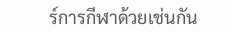ร์การกีฬาด้วยเช่นกัน